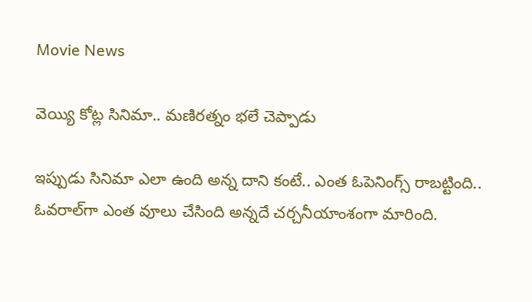Movie News

వెయ్యి కోట్ల సినిమా.. మణిరత్నం భలే చెప్పాడు

ఇప్పుడు సినిమా ఎలా ఉంది అన్న దాని కంటే.. ఎంత ఓపెనింగ్స్ రాబట్టింది.. ఓవరాల్‌గా ఎంత వూలు చేసింది అన్నదే చర్చనీయాంశంగా మారింది.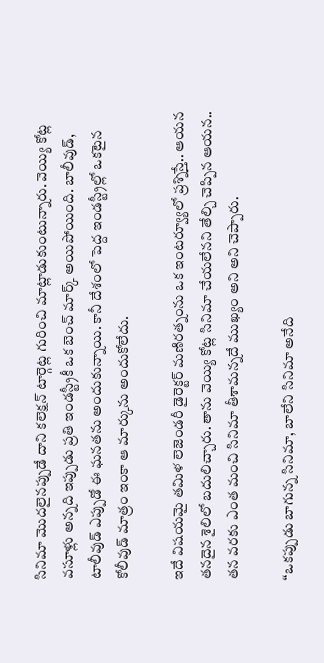సినిమా మొదలైనప్పుడే దాని కలెక్షన్ టార్గెట్ల గురించి మాట్లాడుకుంటున్నారు. వెయ్యి కోట్ల వసూళ్లు అన్నది ఇప్పుడు ప్రతి ఇండస్ట్రీకీ ఒక బెంచ్ మార్క్ అయిపోయింది. బాలీవుడ్, టాలీవుడ్ ఎప్పుడో ఈ ఘనతను అందుకున్నాయి. కానీ దేశంలో పెద్ద ఇండస్ట్రీల్లో ఒకటైన కోలీవుడ్ మాత్రం ఇంకా ఆ మార్కును అందుకోలేదు.

ఇదే విషయమై తమిళ లెజెండరీ డైరెక్టర్ మణిరత్నంను ఒక ఇంటర్వ్యూలో ప్రశ్నిస్తే.. ఆయన తనదైన శైలిలో బదులిచ్చారు. తాను వెయ్యి కోట్ల సినిమా చేయలేనని తేల్చి చెప్పిన ఆయన.. తన వరకు ఎంత మంచి సినిమా తీశామన్నదే ముఖ్యం అని అని చెప్పారు.

“ఒకప్పుడు బాగున్న సినిమా, బాలేని సినిమా అనేది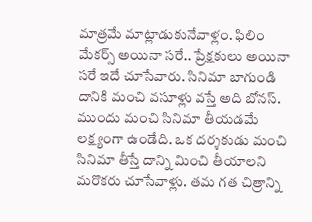మాత్రమే మాట్లాడుకునేవాళ్లం. ఫిలిం మేకర్స్ అయినా సరే.. ప్రేక్షకులు అయినా సరే ఇదే చూసేవారు. సినిమా బాగుండి దానికి మంచి వసూళ్లు వస్తే అది బోనస్. ముందు మంచి సినిమా తీయడమే లక్ష్యంగా ఉండేది. ఒక దర్శకుడు మంచి సినిమా తీస్తే దాన్ని మించి తీయాలని మరొకరు చూసేవాళ్లు. తమ గత చిత్రాన్ని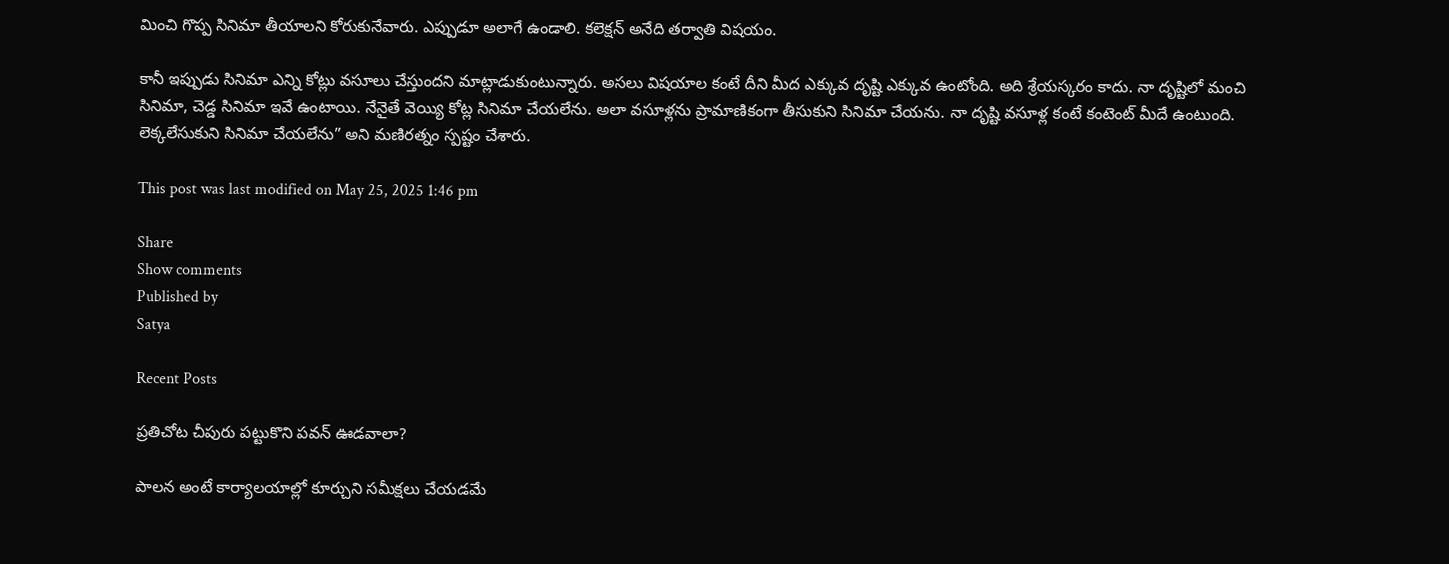మించి గొప్ప సినిమా తీయాలని కోరుకునేవారు. ఎప్పుడూ అలాగే ఉండాలి. కలెక్షన్ అనేది తర్వాతి విషయం.

కానీ ఇప్పుడు సినిమా ఎన్ని కోట్లు వసూలు చేస్తుందని మాట్లాడుకుంటున్నారు. అసలు విషయాల కంటే దీని మీద ఎక్కువ దృష్టి ఎక్కువ ఉంటోంది. అది శ్రేయస్కరం కాదు. నా దృష్టిలో మంచి సినిమా, చెడ్డ సినిమా ఇవే ఉంటాయి. నేనైతే వెయ్యి కోట్ల సినిమా చేయలేను. అలా వసూళ్లను ప్రామాణికంగా తీసుకుని సినిమా చేయను. నా దృష్టి వసూళ్ల కంటే కంటెంట్ మీదే ఉంటుంది. లెక్కలేసుకుని సినిమా చేయలేను” అని మణిరత్నం స్పష్టం చేశారు.

This post was last modified on May 25, 2025 1:46 pm

Share
Show comments
Published by
Satya

Recent Posts

ప్రతిచోట చీపురు పట్టుకొని పవన్ ఊడవాలా?

పాలన అంటే కార్యాలయాల్లో కూర్చుని సమీక్షలు చేయడమే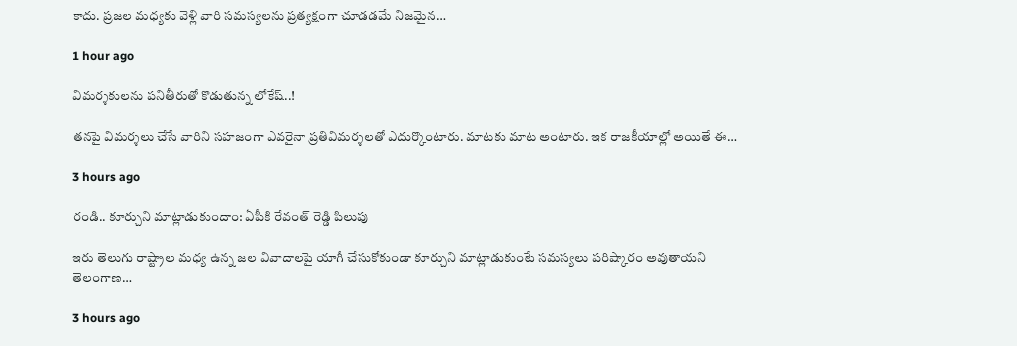కాదు. ప్రజల మధ్యకు వెళ్లి వారి సమస్యలను ప్రత్యక్షంగా చూడడమే నిజమైన…

1 hour ago

విమర్శకులను పనితీరుతో కొడుతున్న లోకేష్..!

తనపై విమర్శలు చేసే వారిని సహజంగా ఎవరైనా ప్రతివిమర్శలతో ఎదుర్కొంటారు. మాటకు మాట అంటారు. ఇక రాజకీయాల్లో అయితే ఈ…

3 hours ago

రండి.. కూర్చుని మాట్లాడుకుందాం: ఏపీకి రేవంత్ రెడ్డి పిలుపు

ఇరు తెలుగు రాష్ట్రాల మధ్య ఉన్న జల వివాదాలపై యాగీ చేసుకోకుండా కూర్చుని మాట్లాడుకుంటే సమస్యలు పరిష్కారం అవుతాయని తెలంగాణ…

3 hours ago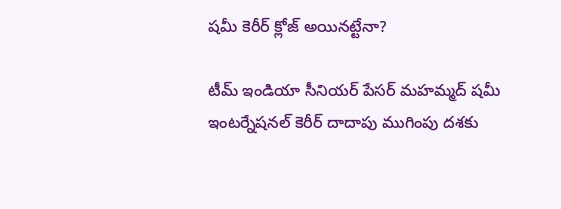షమీ కెరీర్ క్లోజ్ అయినట్టేనా?

టీమ్ ఇండియా సీనియర్ పేసర్ మహమ్మద్ షమీ ఇంటర్నేషనల్ కెరీర్ దాదాపు ముగింపు దశకు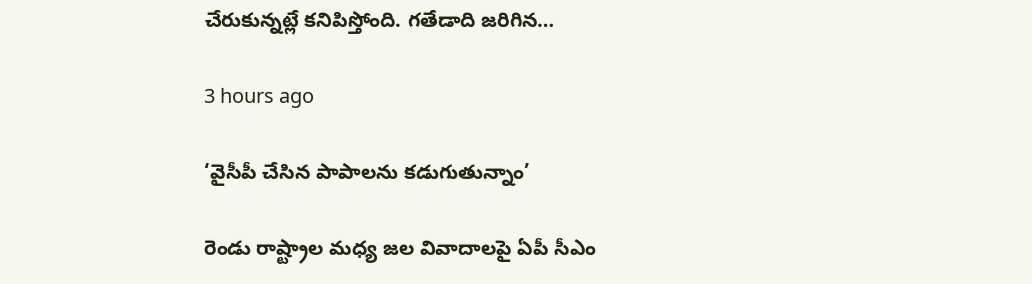చేరుకున్నట్లే కనిపిస్తోంది. గతేడాది జరిగిన…

3 hours ago

‘వైసీపీ చేసిన పాపాలను కడుగుతున్నాం’

రెండు రాష్ట్రాల మధ్య జల వివాదాలపై ఏపీ సీఎం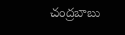చంద్రబాబు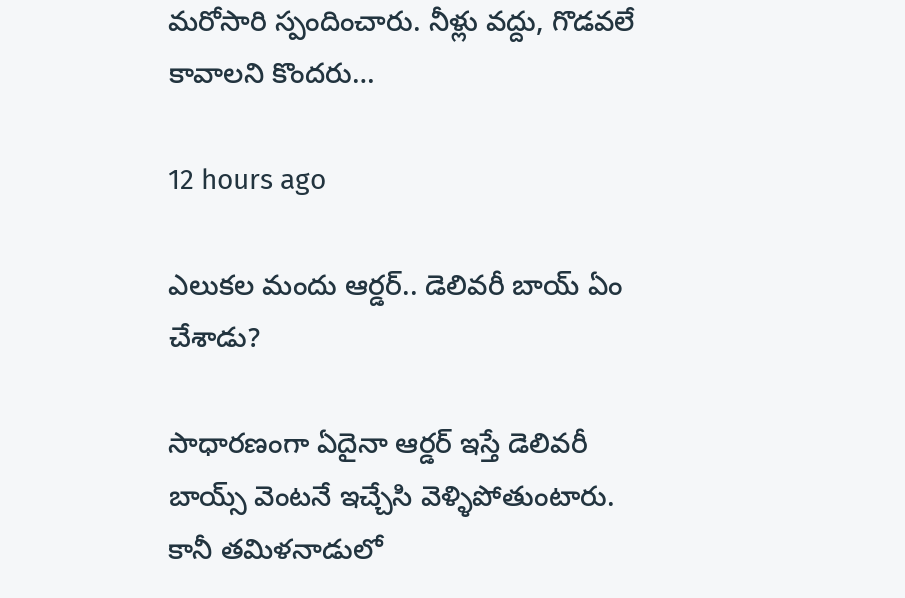మరోసారి స్పందించారు. నీళ్లు వద్దు, గొడవలే కావాలని కొందరు…

12 hours ago

ఎలుకల మందు ఆర్డర్.. డెలివరీ బాయ్ ఏం చేశాడు?

సాధారణంగా ఏదైనా ఆర్డర్ ఇస్తే డెలివరీ బాయ్స్ వెంటనే ఇచ్చేసి వెళ్ళిపోతుంటారు. కానీ తమిళనాడులో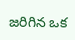జరిగిన ఒక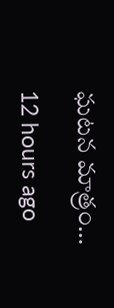ఘటన మాత్రం…

12 hours ago